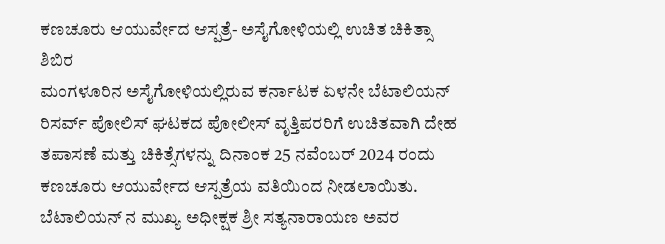ಕಣಚೂರು ಆಯುರ್ವೇದ ಆಸ್ಪತ್ರೆ- ಅಸೈಗೋಳಿಯಲ್ಲಿ ಉಚಿತ ಚಿಕಿತ್ಸಾ ಶಿಬಿರ
ಮಂಗಳೂರಿನ ಅಸೈಗೋಳಿಯಲ್ಲಿರುವ ಕರ್ನಾಟಕ ಏಳನೇ ಬೆಟಾಲಿಯನ್ ರಿಸರ್ವ್ ಪೋಲಿಸ್ ಘಟಕದ ಪೋಲೀಸ್ ವೃತ್ತಿಪರರಿಗೆ ಉಚಿತವಾಗಿ ದೇಹ ತಪಾಸಣೆ ಮತ್ತು ಚಿಕಿತ್ಸೆಗಳನ್ನು ದಿನಾಂಕ 25 ನವೆಂಬರ್ 2024 ರಂದು ಕಣಚೂರು ಆಯುರ್ವೇದ ಆಸ್ಪತ್ರೆಯ ವತಿಯಿಂದ ನೀಡಲಾಯಿತು.
ಬೆಟಾಲಿಯನ್ ನ ಮುಖ್ಯ ಅಧೀಕ್ಷಕ ಶ್ರೀ ಸತ್ಯನಾರಾಯಣ ಅವರ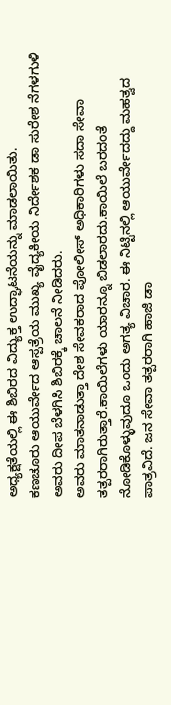ಅಧ್ಯಕ್ಷತೆಯಲ್ಲಿ ಈ ಶಿಬಿರದ ವಿದ್ಯುಕ್ತ ಉದ್ಘಾಟನೆಯನ್ನು ಮಾಡಲಾಯಿತು.
ಕಣಚೂರು ಆಯುರ್ವೇದ ಆಸ್ಪತ್ರೆಯ ಮುಖ್ಯ ವೈದ್ಯಕೀಯ ನಿರ್ದೇಶಕ ಡಾ ಸುರೇಶ ನೆಗಳಗುಳಿ ಅವರು ದೀಪ ಬೆಳಗಿಸಿ ಶಿಬಿರಕ್ಕೆ ಚಾಲನೆ ನೀಡಿದರು.
ಅವರು ಮಾತನಾಡುತ್ತಾ ದೇಶ ಸೇವಕರಾದ ಪೋಲೀಸ್ ಅಧಿಕಾರಿಗಳು ಸದಾ ಸೇವಾ ತತ್ಪರರಾಗಿರುತ್ತಾರೆ.ಕಾಯಿಲೆಗಳು ಯಾರನ್ನೂ ಬಿಡಲಾರದು.ಕಾಯಿಲೆ ಬರದಂತೆ ನೋಡಿಕೊಳ್ಳುವುದೂ ಒಂದು ಅಗತ್ಯ ವಿಚಾರ. ಈ ನಿಟ್ಟಿನಲ್ಲಿ ಆಯುರ್ವೇದದ್ದು ಮಹತ್ವದ ಪಾತ್ರವಿದೆ. ಜನ ಸೇವಾ ತತ್ಪರರಾಗಿ ಹಾಜಿ ಡಾ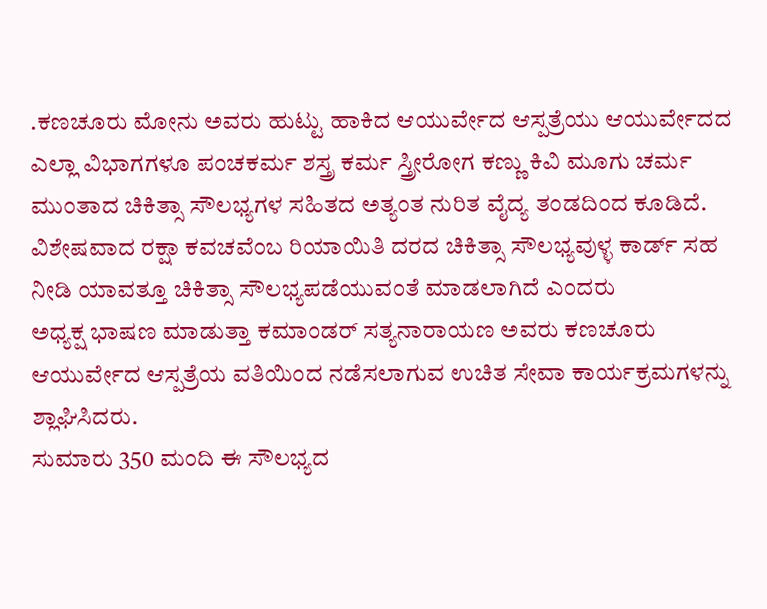.ಕಣಚೂರು ಮೋನು ಅವರು ಹುಟ್ಟು ಹಾಕಿದ ಆಯುರ್ವೇದ ಆಸ್ಪತ್ರೆಯು ಆಯುರ್ವೇದದ ಎಲ್ಲಾ ವಿಭಾಗಗಳೂ ಪಂಚಕರ್ಮ ಶಸ್ತ್ರ ಕರ್ಮ ಸ್ತ್ರೀರೋಗ ಕಣ್ಣು ಕಿವಿ ಮೂಗು ಚರ್ಮ ಮುಂತಾದ ಚಿಕಿತ್ಸಾ ಸೌಲಭ್ಯಗಳ ಸಹಿತದ ಅತ್ಯಂತ ನುರಿತ ವೈದ್ಯ ತಂಡದಿಂದ ಕೂಡಿದೆ. ವಿಶೇಷವಾದ ರಕ್ಷಾ ಕವಚವೆಂಬ ರಿಯಾಯಿತಿ ದರದ ಚಿಕಿತ್ಸಾ ಸೌಲಭ್ಯವುಳ್ಳ ಕಾರ್ಡ್ ಸಹ ನೀಡಿ ಯಾವತ್ತೂ ಚಿಕಿತ್ಸಾ ಸೌಲಭ್ಯಪಡೆಯುವಂತೆ ಮಾಡಲಾಗಿದೆ ಎಂದರು
ಅಧ್ಯಕ್ಷ ಭಾಷಣ ಮಾಡುತ್ತಾ ಕಮಾಂಡರ್ ಸತ್ಯನಾರಾಯಣ ಅವರು ಕಣಚೂರು ಆಯುರ್ವೇದ ಆಸ್ಪತ್ರೆಯ ವತಿಯಿಂದ ನಡೆಸಲಾಗುವ ಉಚಿತ ಸೇವಾ ಕಾರ್ಯಕ್ರಮಗಳನ್ನು ಶ್ಲಾಘಿಸಿದರು.
ಸುಮಾರು 350 ಮಂದಿ ಈ ಸೌಲಭ್ಯದ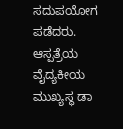ಸದುಪಯೋಗ ಪಡೆದರು.
ಆಸ್ಪತ್ರೆಯ ವೈದ್ಯಕೀಯ ಮುಖ್ಯಸ್ಥ ಡಾ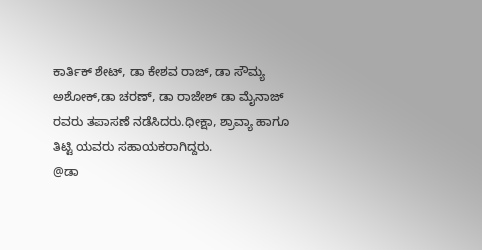ಕಾರ್ತಿಕ್ ಶೇಟ್, ಡಾ ಕೇಶವ ರಾಜ್, ಡಾ ಸೌಮ್ಯ ಅಶೋಕ್,ಡಾ ಚರಣ್, ಡಾ ರಾಜೇಶ್ ಡಾ ಮೈನಾಜ್ ರವರು ತಪಾಸಣೆ ನಡೆಸಿದರು.ಧೀಕ್ಷಾ, ಶ್ರಾವ್ಯಾ ಹಾಗೂ ತಿಟ್ಟಿ ಯವರು ಸಹಾಯಕರಾಗಿದ್ದರು.
@ಡಾ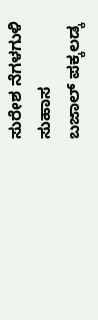ಸುರೇಶ ನೆಗಳಗುಳಿ
ಸುಹಾಸ
ಬಜಾಲ್ ಪಕ್ಕಲಡ್ಕ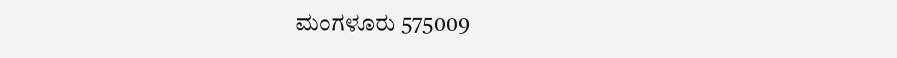ಮಂಗಳೂರು 575009